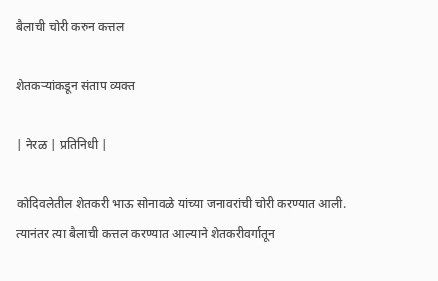बैलाची चोरी करुन कत्तल

शेतकऱ्यांकडून संताप व्यक्त

| नेरळ | प्रतिनिधी |

कोदिवलेतील शेतकरी भाऊ सोनावळे यांच्या जनावरांची चोरी करण्यात आली. त्यानंतर त्या बैलाची कत्तल करण्यात आल्याने शेतकरीवर्गातून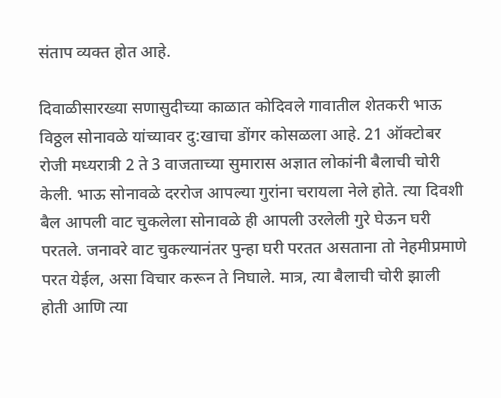संताप व्यक्त होत आहे.

दिवाळीसारख्या सणासुदीच्या काळात कोदिवले गावातील शेतकरी भाऊ विठ्ठल सोनावळे यांच्यावर दु:खाचा डोंगर कोसळला आहे. 21 ऑक्टोबर रोजी मध्यरात्री 2 ते 3 वाजताच्या सुमारास अज्ञात लोकांनी बैलाची चोरी केली. भाऊ सोनावळे दररोज आपल्या गुरांना चरायला नेले होते. त्या दिवशी बैल आपली वाट चुकलेला सोनावळे ही आपली उरलेली गुरे घेऊन घरी परतले. जनावरे वाट चुकल्यानंतर पुन्हा घरी परतत असताना तो नेहमीप्रमाणे परत येईल, असा विचार करून ते निघाले. मात्र, त्या बैलाची चोरी झाली होती आणि त्या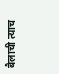बैलाची त्याच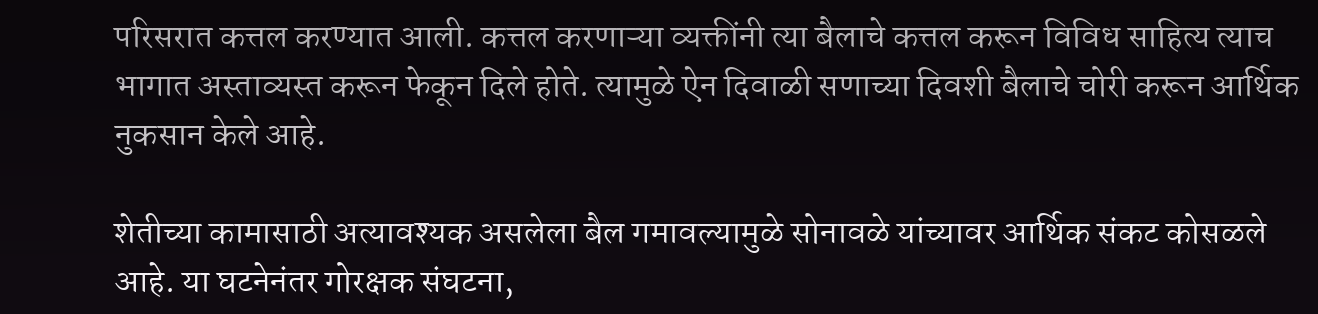परिसरात कत्तल करण्यात आली. कत्तल करणाऱ्या व्यक्तींनी त्या बैलाचे कत्तल करून विविध साहित्य त्याच भागात अस्ताव्यस्त करून फेकून दिले होते. त्यामुळे ऐन दिवाळी सणाच्या दिवशी बैलाचे चोरी करून आर्थिक नुकसान केले आहे.

शेतीच्या कामासाठी अत्यावश्यक असलेला बैल गमावल्यामुळे सोनावळे यांच्यावर आर्थिक संकट कोसळले आहे. या घटनेनंतर गोरक्षक संघटना,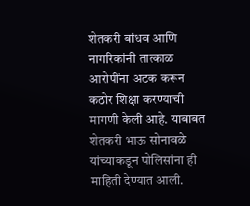शेतकरी बांधव आणि नागरिकांनी तात्काळ आरोपींना अटक करून कठोर शिक्षा करण्याची मागणी केली आहे. याबाबत शेतकरी भाऊ सोनावळे यांच्याकडून पोलिसांना ही माहिती देण्यात आली.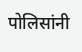पोलिसांनी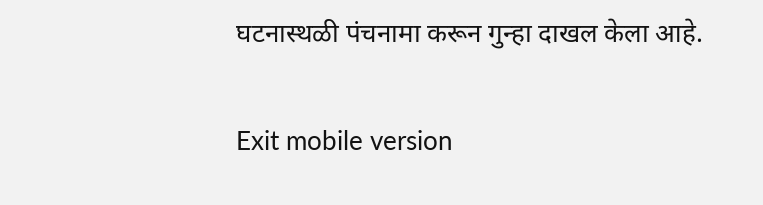घटनास्थळी पंचनामा करून गुन्हा दाखल केला आहे.

Exit mobile version